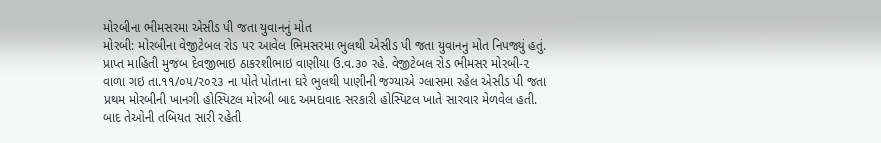મોરબીના ભીમસરમા એસીડ પી જતા યુવાનનું મોત
મોરબી: મોરબીના વેજીટેબલ રોડ પર આવેલ ભિમસરમા ભુલથી એસીડ પી જતા યુવાનનુ મોત નિપજ્યું હતું.
પ્રાપ્ત માહિતી મુજબ દેવજીભાઇ ઠાકરશીભાઇ વાણીયા ઉ.વ.૩૦ રહે. વેજીટેબલ રોડ ભીમસર મોરબી-૨ વાળા ગઇ તા.૧૧/૦૫/૨૦૨૩ ના પોતે પોતાના ઘરે ભુલથી પાણીની જગ્યાએ ગ્લાસમા રહેલ એસીડ પી જતા પ્રથમ મોરબીની ખાનગી હોસ્પિટલ મોરબી બાદ અમદાવાદ સરકારી હોસ્પિટલ ખાતે સારવાર મેળવેલ હતી. બાદ તેઓની તબિયત સારી રહેતી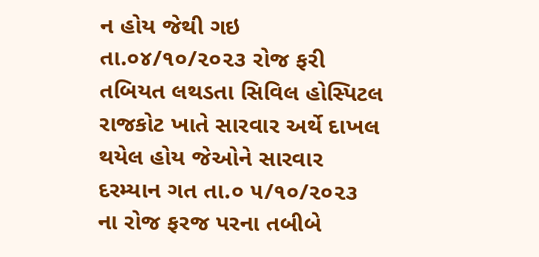ન હોય જેથી ગઇ તા.૦૪/૧૦/૨૦૨૩ રોજ ફરી તબિયત લથડતા સિવિલ હોસ્પિટલ રાજકોટ ખાતે સારવાર અર્થે દાખલ થયેલ હોય જેઓને સારવાર દરમ્યાન ગત તા.૦ ૫/૧૦/૨૦૨૩ ના રોજ ફરજ પરના તબીબે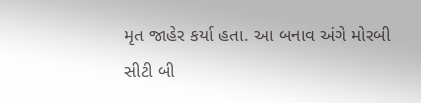મૃત જાહેર કર્યા હતા. આ બનાવ અંગે મોરબી સીટી બી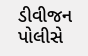ડીવીજન પોલીસે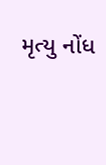મૃત્યુ નોંધ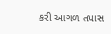કરી આગળ તપાસ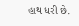હાથ ધરી છે.